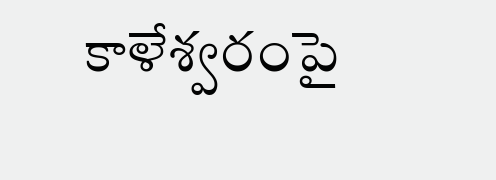కాళేశ్వరంపై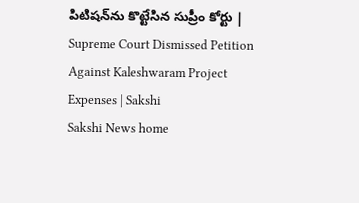పిటిషన్‌ను కొట్టేసిన సుప్రీం కోర్టు | Supreme Court Dismissed Petition Against Kaleshwaram Project Expenses | Sakshi
Sakshi News home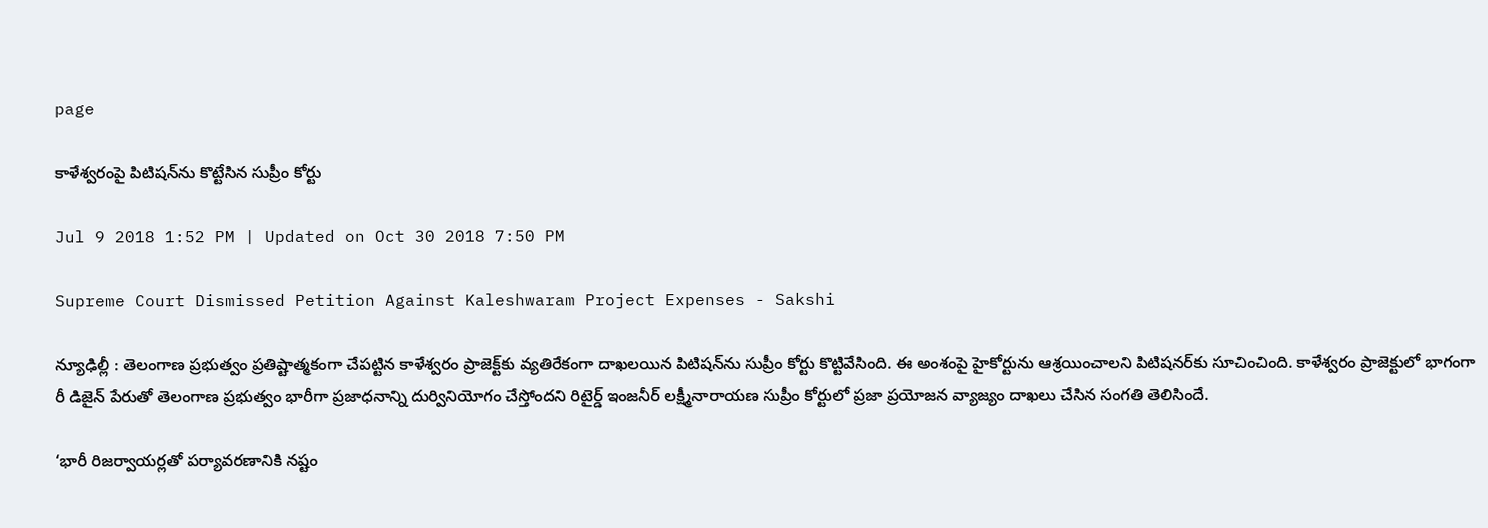page

కాళేశ్వరంపై పిటిషన్‌ను కొట్టేసిన సుప్రీం కోర్టు

Jul 9 2018 1:52 PM | Updated on Oct 30 2018 7:50 PM

Supreme Court Dismissed Petition Against Kaleshwaram Project Expenses - Sakshi

న్యూఢిల్లీ : తెలంగాణ ప్రభుత్వం ప్రతిష్టాత్మకంగా చేపట్టిన కాళేశ్వరం ప్రాజెక్ట్‌కు వ్యతిరేకంగా దాఖలయిన పిటిషన్‌ను సుప్రీం కోర్టు కొట్టివేసింది. ఈ అంశంపై హైకోర్టును ఆశ్రయించాలని పిటిషనర్‌కు సూచించింది. కాళేశ్వరం ప్రాజెక్టులో భాగంగా రీ డిజైన్‌ పేరుతో తెలంగాణ ప్రభుత్వం భారీగా ప్రజాధనాన్ని దుర్వినియోగం చేస్తోందని రిటైర్డ్‌ ఇంజనీర్‌ లక్ష్మీనారాయణ సుప్రీం కోర్టులో ప్రజా ప్రయోజన వ్యాజ్యం దాఖలు చేసిన సంగతి తెలిసిందే.

‘భారీ రిజర్వాయర్లతో పర్యావరణానికి నష్టం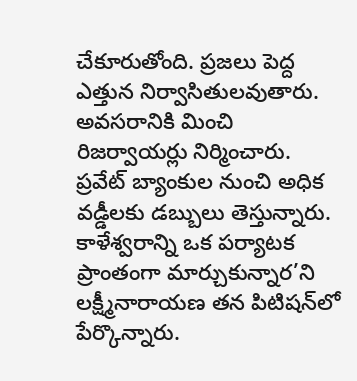చేకూరుతోంది. ప్రజలు పెద్ద ఎత్తున నిర్వాసితులవుతారు. అవసరానికి మించి రిజర్వాయర్లు నిర్మించారు. ప్రవేట్‌ బ్యాంకుల నుంచి అధిక వడ్డీలకు డబ్బులు తెస్తున్నారు. కాళేశ్వరాన్ని ఒక పర్యాటక ప్రాంతంగా మార్చుకున్నార’ని  లక్ష్మీనారాయణ తన పిటిషన్‌లో పేర్కొన్నారు.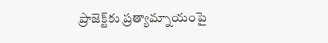ప్రాజెక్ట్‌కు ప్రత్యామ్నాయంపై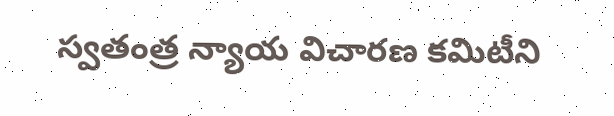స్వతంత్ర న్యాయ విచారణ కమిటీని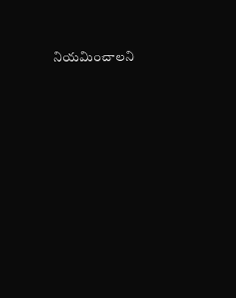నియమించాలని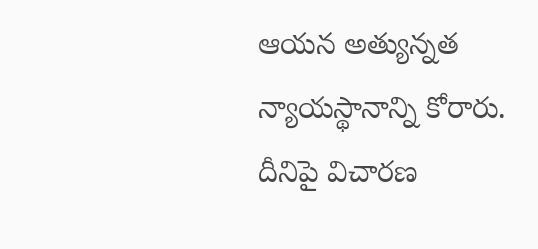ఆయన అత్యున్నత న్యాయస్థానాన్ని కోరారు. దీనిపై విచారణ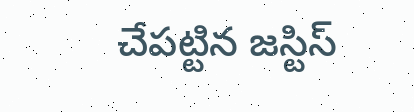చేపట్టిన జస్టిస్‌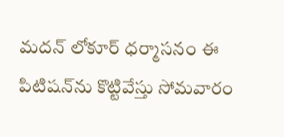మదన్‌ లోకూర్‌ ధర్మాసనం ఈ పిటిషన్‌ను కొట్టివేస్తు సోమవారం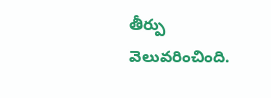తీర్పు వెలువరించింది.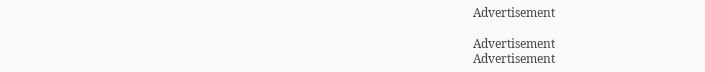Advertisement

Advertisement
Advertisement